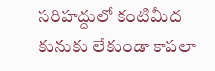సరిహద్దులో కంటిమీద కునుకు లేకుండా కాపలా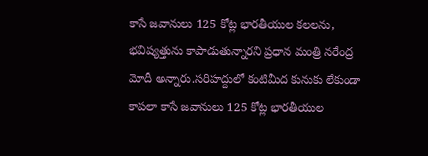కాసే జవానులు 125 కోట్ల భారతీయుల కలలను, భవిష్యత్తును కాపాడుతున్నారని ప్రధాన మంత్రి నరేంద్ర మోదీ అన్నారు.సరిహద్దులో కంటిమీద కునుకు లేకుండా కాపలా కాసే జవానులు 125 కోట్ల భారతీయుల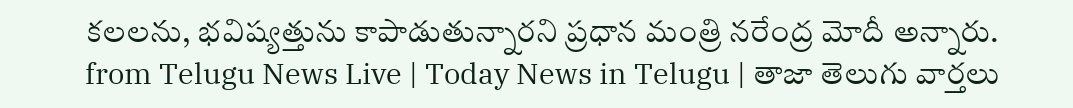కలలను, భవిష్యత్తును కాపాడుతున్నారని ప్రధాన మంత్రి నరేంద్ర మోదీ అన్నారు.
from Telugu News Live | Today News in Telugu | తాజా తెలుగు వార్తలు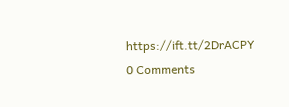https://ift.tt/2DrACPY
0 Comments